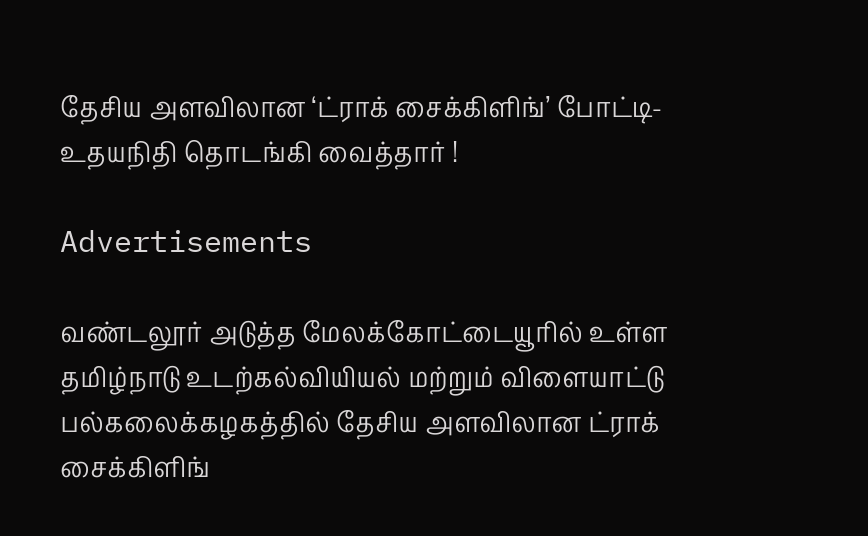தேசிய அளவிலான ‘ட்ராக் சைக்கிளிங்’ போட்டி- உதயநிதி தொடங்கி வைத்தார் !

Advertisements

வண்டலூர் அடுத்த மேலக்கோட்டையூரில் உள்ள தமிழ்நாடு உடற்கல்வியியல் மற்றும் விளையாட்டு பல்கலைக்கழகத்தில் தேசிய அளவிலான ட்ராக் சைக்கிளிங்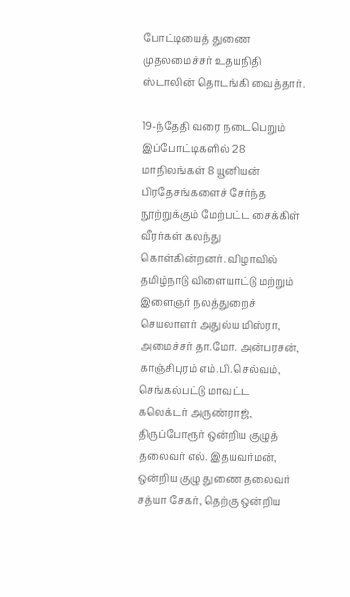போட்டியைத் துணை முதலமைச்சர் உதயநிதி ஸ்டாலின் தொடங்கி வைத்தார்.

19-ந்தேதி வரை நடைபெறும் இப்போட்டிகளில் 28 மாநிலங்கள் 8 யூனியன் பிரதேசங்களைச் சேர்ந்த நூற்றுக்கும் மேற்பட்ட சைக்கிள் வீரர்கள் கலந்து கொள்கின்றனர். விழாவில் தமிழ்நாடு விளையாட்டு மற்றும் இளைஞர் நலத்துறைச் செயலாளர் அதுல்ய மிஸ்ரா, அமைச்சர் தா.மோ. அன்பரசன், காஞ்சிபுரம் எம்.பி.செல்வம், செங்கல்பட்டு மாவட்ட கலெக்டர் அருண்ராஜ், திருப்போரூர் ஒன்றிய குழுத் தலைவர் எல். இதயவர்மன், ஒன்றிய குழு துணை தலைவர் சத்யா சேகர், தெற்கு ஒன்றிய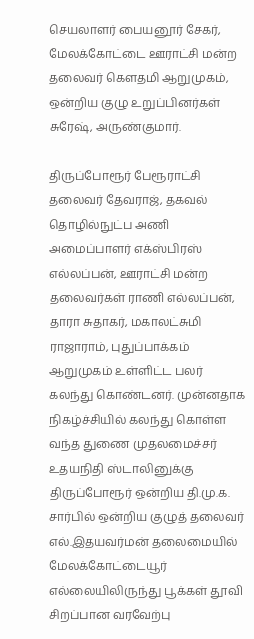செயலாளர் பையனூர் சேகர், மேலக்கோட்டை ஊராட்சி மன்ற தலைவர் கௌதமி ஆறுமுகம், ஒன்றிய குழு உறுப்பினர்கள் சுரேஷ், அருண்குமார்.

திருப்போரூர் பேரூராட்சி தலைவர் தேவராஜ், தகவல் தொழில்நுட்ப அணி அமைப்பாளர் எக்ஸ்பிரஸ் எல்லப்பன், ஊராட்சி மன்ற தலைவர்கள் ராணி எல்லப்பன், தாரா சுதாகர், மகாலட்சுமி ராஜாராம், புதுப்பாக்கம் ஆறுமுகம் உள்ளிட்ட பலர் கலந்து கொண்டனர். முன்னதாக நிகழ்ச்சியில் கலந்து கொள்ள வந்த துணை முதலமைச்சர் உதயநிதி ஸ்டாலினுக்கு திருப்போரூர் ஒன்றிய தி.மு.க. சார்பில் ஒன்றிய குழுத் தலைவர் எல்.இதயவர்மன் தலைமையில் மேலக்கோட்டையூர் எல்லையிலிருந்து பூக்கள் தூவி சிறப்பான வரவேற்பு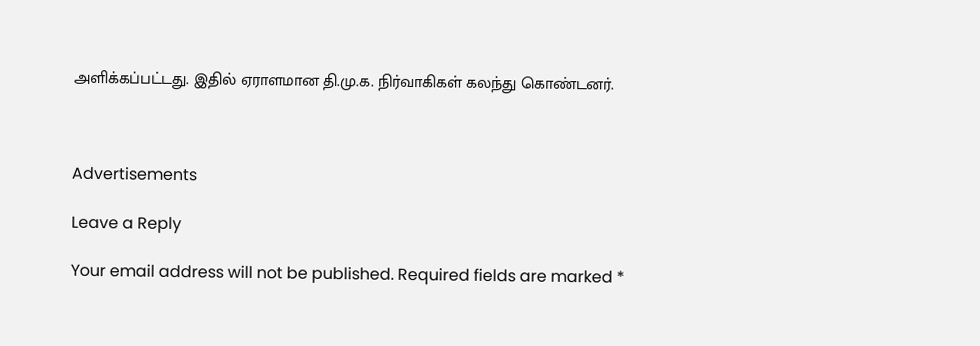அளிக்கப்பட்டது. இதில் ஏராளமான தி.மு.க. நிர்வாகிகள் கலந்து கொண்டனர்.



Advertisements

Leave a Reply

Your email address will not be published. Required fields are marked *